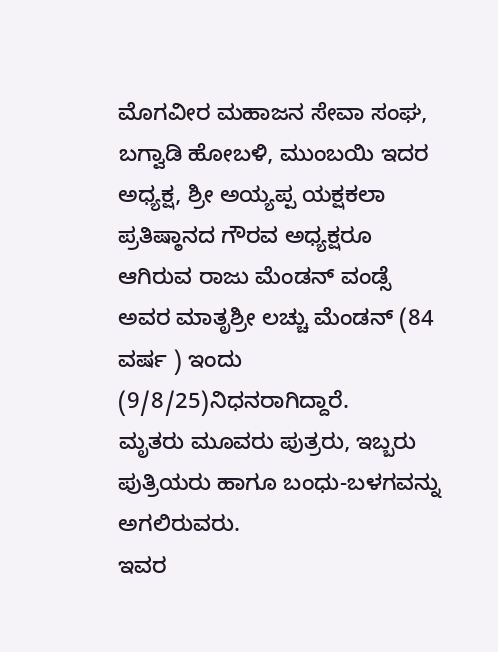ಮೊಗವೀರ ಮಹಾಜನ ಸೇವಾ ಸಂಘ, ಬಗ್ವಾಡಿ ಹೋಬಳಿ, ಮುಂಬಯಿ ಇದರ ಅಧ್ಯಕ್ಷ, ಶ್ರೀ ಅಯ್ಯಪ್ಪ ಯಕ್ಷಕಲಾ ಪ್ರತಿಷ್ಠಾನದ ಗೌರವ ಅಧ್ಯಕ್ಷರೂ ಆಗಿರುವ ರಾಜು ಮೆಂಡನ್ ವಂಡ್ಸೆ ಅವರ ಮಾತೃಶ್ರೀ ಲಚ್ಚು ಮೆಂಡನ್ (84 ವರ್ಷ ) ಇಂದು (9/8/25)ನಿಧನರಾಗಿದ್ದಾರೆ.
ಮೃತರು ಮೂವರು ಪುತ್ರರು, ಇಬ್ಬರು ಪುತ್ರಿಯರು ಹಾಗೂ ಬಂಧು-ಬಳಗವನ್ನು ಅಗಲಿರುವರು.
ಇವರ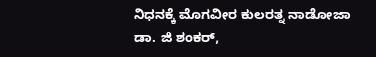ನಿಧನಕ್ಕೆ ಮೊಗವೀರ ಕುಲರತ್ನ ನಾಡೋಜಾ ಡಾ. ಜಿ ಶಂಕರ್,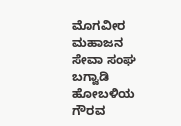ಮೊಗವೀರ ಮಹಾಜನ ಸೇವಾ ಸಂಘ ಬಗ್ವಾಡಿ ಹೋಬಳಿಯ ಗೌರವ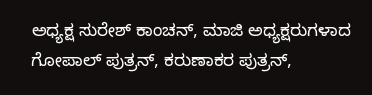ಅಧ್ಯಕ್ಷ ಸುರೇಶ್ ಕಾಂಚನ್, ಮಾಜಿ ಅಧ್ಯಕ್ಷರುಗಳಾದ ಗೋಪಾಲ್ ಪುತ್ರನ್, ಕರುಣಾಕರ ಪುತ್ರನ್,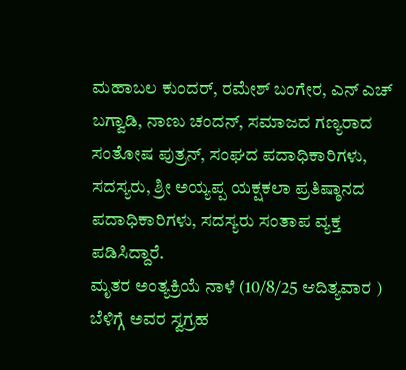ಮಹಾಬಲ ಕುಂದರ್, ರಮೇಶ್ ಬಂಗೇರ, ಎನ್ ಎಚ್ ಬಗ್ವಾಡಿ, ನಾಣು ಚಂದನ್, ಸಮಾಜದ ಗಣ್ಯರಾದ ಸಂತೋಷ ಪುತ್ರನ್, ಸಂಘದ ಪದಾಧಿಕಾರಿಗಳು, ಸದಸ್ಯರು, ಶ್ರೀ ಅಯ್ಯಪ್ಪ ಯಕ್ಷಕಲಾ ಪ್ರತಿಷ್ಠಾನದ ಪದಾಧಿಕಾರಿಗಳು, ಸದಸ್ಯರು ಸಂತಾಪ ವ್ಯಕ್ತ ಪಡಿಸಿದ್ದಾರೆ.
ಮೃತರ ಅಂತ್ಯಕ್ರಿಯೆ ನಾಳೆ (10/8/25 ಆದಿತ್ಯವಾರ ) ಬೆಳಿಗ್ಗೆ ಅವರ ಸ್ವಗ್ರಹ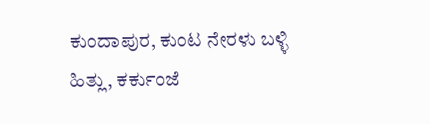ಕುಂದಾಪುರ, ಕುಂಟ ನೇರಳು ಬಳ್ಳಿ ಹಿತ್ಲು, ಕರ್ಕುಂಜೆ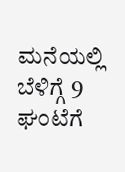ಮನೆಯಲ್ಲಿ ಬೆಳಿಗ್ಗೆ 9 ಘಂಟೆಗೆ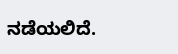ನಡೆಯಲಿದೆ.